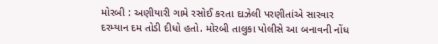મોરબી : અણીયારી ગામે રસોઈ કરતા દાઝેલી પરણીતાંએ સારવાર દરમ્યાન દમ તોડી દીધો હતો. મોરબી તાલુકા પોલીસે આ બનાવની નોંધ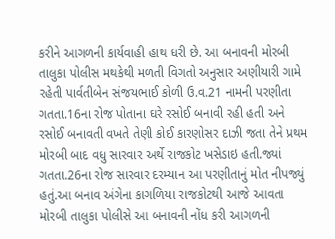કરીને આગળની કાર્યવાહી હાથ ધરી છે. આ બનાવની મોરબી તાલુકા પોલીસ મથકેથી મળતી વિગતો અનુસાર અણીયારી ગામે રહેતી પાર્વતીબેન સંજયભાઈ કોળી ઉ.વ.21 નામની પરણીતા ગતતા.16ના રોજ પોતાના ઘરે રસોઈ બનાવી રહી હતી અને રસોઈ બનાવતી વખતે તેણી કોઈ કારણોસર દાઝી જતા તેને પ્રથમ મોરબી બાદ વધુ સારવાર અર્થે રાજકોટ ખસેડાઇ હતી.જ્યાં ગતતા.26ના રોજ સારવાર દરમ્યાન આ પરણીતાનું મોત નીપજ્યું હતું.આ બનાવ અંગેના કાગળિયા રાજકોટથી આજે આવતા મોરબી તાલુકા પોલીસે આ બનાવની નોંધ કરી આગળની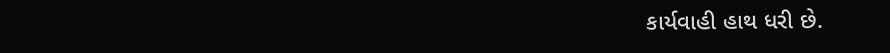કાર્યવાહી હાથ ધરી છે.